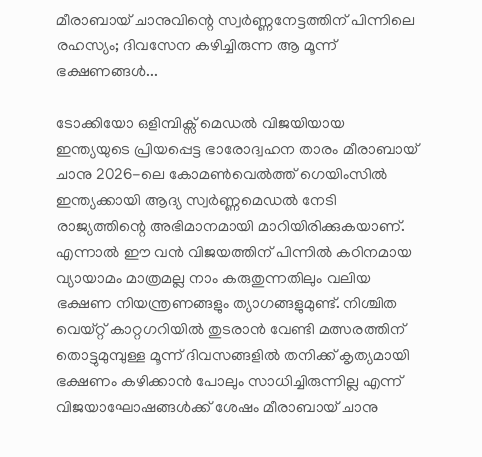മീരാബായ് ചാനുവിന്റെ സ്വർണ്ണനേട്ടത്തിന് പിന്നിലെ രഹസ്യം; ദിവസേന കഴിച്ചിരുന്ന ആ മൂന്ന് ഭക്ഷണങ്ങൾ...

ടോക്കിയോ ഒളിമ്പിക്സ് മെഡൽ വിജയിയായ ഇന്ത്യയുടെ പ്രിയപ്പെട്ട ഭാരോദ്വഹന താരം മീരാബായ് ചാനു 2026-ലെ കോമൺവെൽത്ത് ഗെയിംസിൽ ഇന്ത്യക്കായി ആദ്യ സ്വർണ്ണമെഡൽ നേടി രാജ്യത്തിന്റെ അഭിമാനമായി മാറിയിരിക്കുകയാണ്. എന്നാൽ ഈ വൻ വിജയത്തിന് പിന്നിൽ കഠിനമായ വ്യായാമം മാത്രമല്ല നാം കരുതുന്നതിലും വലിയ ഭക്ഷണ നിയന്ത്രണങ്ങളും ത്യാഗങ്ങളുമുണ്ട്. നിശ്ചിത വെയ്റ്റ് കാറ്റഗറിയിൽ തുടരാൻ വേണ്ടി മത്സരത്തിന് തൊട്ടുമുമ്പുള്ള മൂന്ന് ദിവസങ്ങളിൽ തനിക്ക് കൃത്യമായി ഭക്ഷണം കഴിക്കാൻ പോലും സാധിച്ചിരുന്നില്ല എന്ന് വിജയാഘോഷങ്ങൾക്ക് ശേഷം മീരാബായ് ചാനു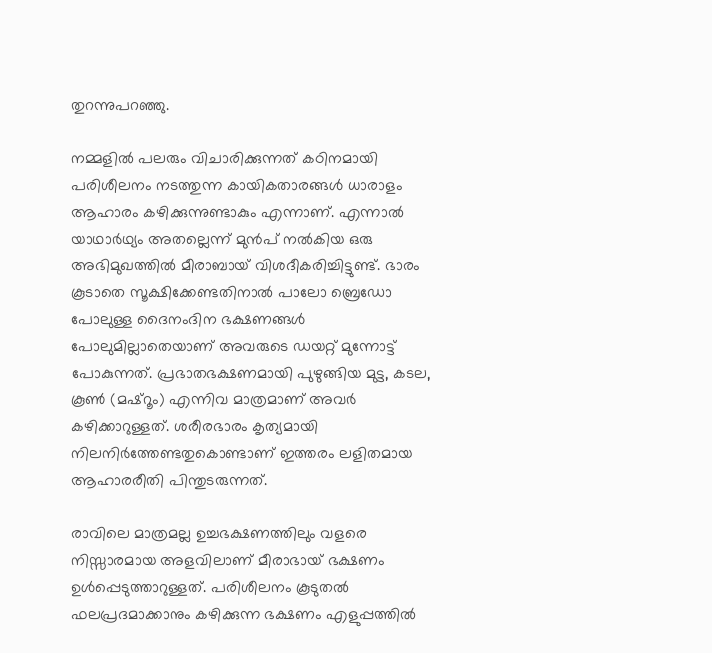തുറന്നുപറഞ്ഞു.

നമ്മളിൽ പലരും വിചാരിക്കുന്നത് കഠിനമായി പരിശീലനം നടത്തുന്ന കായികതാരങ്ങൾ ധാരാളം ആഹാരം കഴിക്കുന്നുണ്ടാകും എന്നാണ്. എന്നാൽ യാഥാർഥ്യം അതല്ലെന്ന് മുൻപ് നൽകിയ ഒരു അഭിമുഖത്തിൽ മീരാബായ് വിശദീകരിച്ചിട്ടുണ്ട്. ഭാരം കൂടാതെ സൂക്ഷിക്കേണ്ടതിനാൽ പാലോ ബ്രെഡോ പോലുള്ള ദൈനംദിന ഭക്ഷണങ്ങൾ പോലുമില്ലാതെയാണ് അവരുടെ ഡയറ്റ് മുന്നോട്ട് പോകുന്നത്. പ്രഭാതഭക്ഷണമായി പുഴുങ്ങിയ മുട്ട, കടല, കൂൺ (മഷ്റൂം) എന്നിവ മാത്രമാണ് അവർ കഴിക്കാറുള്ളത്. ശരീരഭാരം കൃത്യമായി നിലനിർത്തേണ്ടതുകൊണ്ടാണ് ഇത്തരം ലളിതമായ ആഹാരരീതി പിന്തുടരുന്നത്.

രാവിലെ മാത്രമല്ല ഉച്ചഭക്ഷണത്തിലും വളരെ നിസ്സാരമായ അളവിലാണ് മീരാഭായ് ഭക്ഷണം ഉൾപ്പെടുത്താറുള്ളത്. പരിശീലനം കൂടുതൽ ഫലപ്രദമാക്കാനും കഴിക്കുന്ന ഭക്ഷണം എളുപ്പത്തിൽ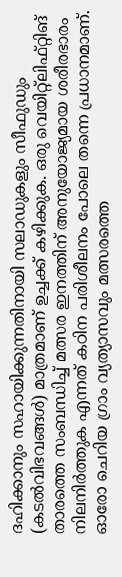ദഹിക്കാനും സഹായിക്കുന്നതിനായി സലാഡുകളും സീഫുഡും (കടൽവിഭവങ്ങൾ) മാത്രമാണ് ഉച്ചക്ക് കഴിക്കുക. ഒരു വെയിറ്റ്‌ലിഫ്റ്റിങ് താരത്തെ സംബന്ധിച്ച് മത്സര ഇനത്തിന് അനുയോജ്യമായ ശരീരഭാരം നിലനിർത്തുക എന്നത് കഠിന പരിശീലനം പോലെ തന്നെ പ്രധാനമാണ്. ഓരോ ചെറിയ ഗ്രാം വ്യത്യാസവും മത്സരത്തെ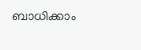ബാധിക്കാം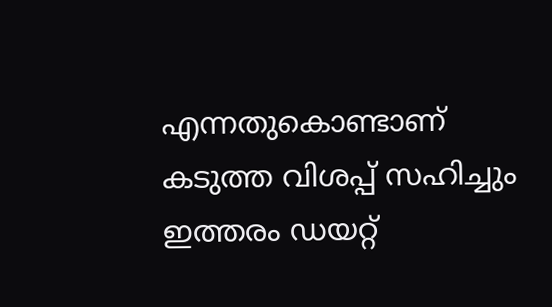എന്നതുകൊണ്ടാണ് കടുത്ത വിശപ്പ് സഹിച്ചും ഇത്തരം ഡയറ്റ്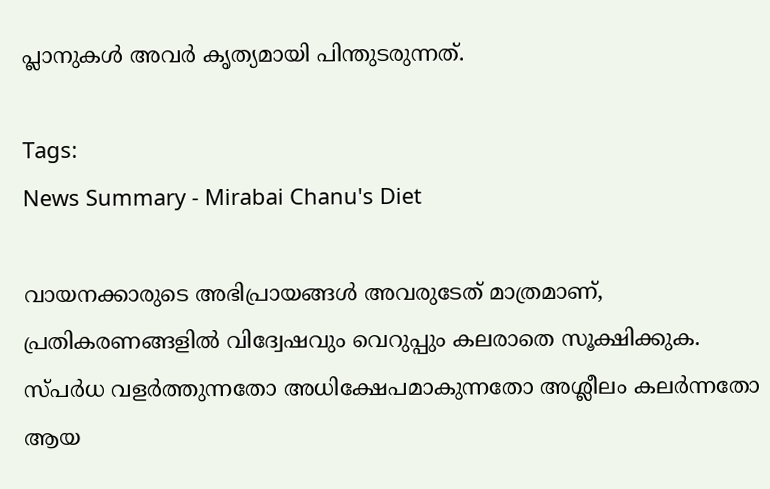പ്ലാനുകൾ അവർ കൃത്യമായി പിന്തുടരുന്നത്.

Tags:
News Summary - Mirabai Chanu's Diet

വായനക്കാരുടെ അഭിപ്രായങ്ങള്‍ അവരുടേത് മാത്രമാണ്, പ്രതികരണങ്ങളിൽ വിദ്വേഷവും വെറുപ്പും കലരാതെ സൂക്ഷിക്കുക. സ്പർധ വളർത്തുന്നതോ അധിക്ഷേപമാകുന്നതോ അശ്ലീലം കലർന്നതോ ആയ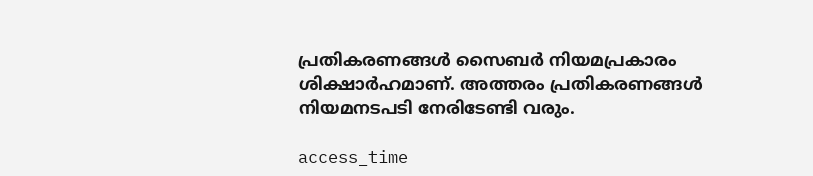പ്രതികരണങ്ങൾ സൈബർ നിയമപ്രകാരം ശിക്ഷാർഹമാണ്. അത്തരം പ്രതികരണങ്ങൾ നിയമനടപടി നേരിടേണ്ടി വരും.

access_time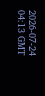2026-07-24 04:13 GMT